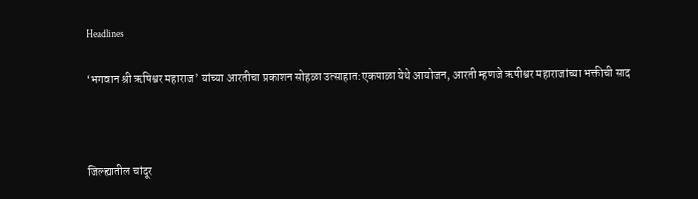Headlines

‘भगवान श्री ऋषिश्वर महाराज’ यांच्या आरतीचा प्रकाशन सोहळा उत्साहात:एकपाळा येथे आयोजन, आरती म्हणजे ऋषीश्वर महाराजांच्या भक्तीची साद



जिल्ह्यातील चांदूर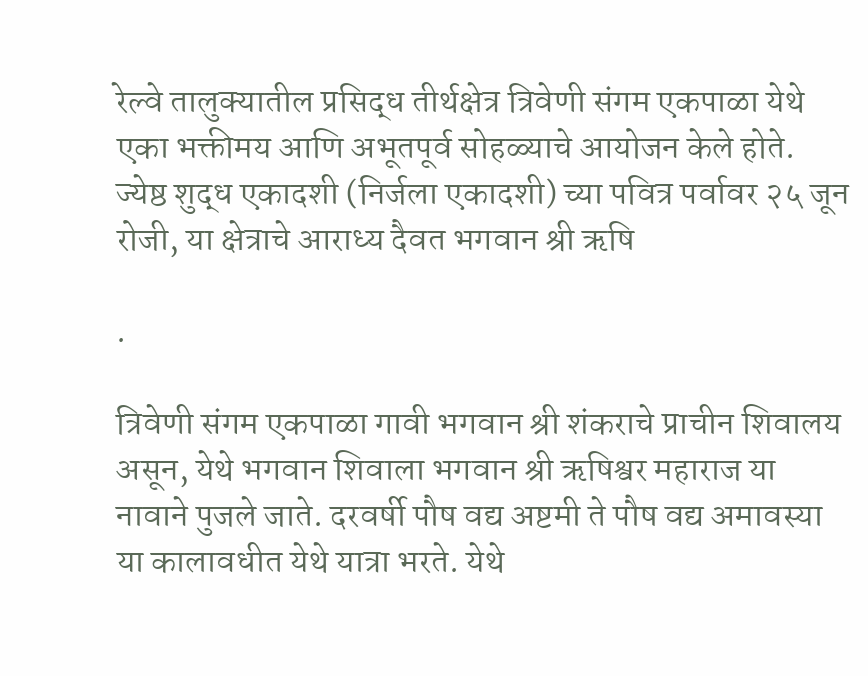रेल्वे तालुक्यातील प्रसिद्ध तीर्थक्षेत्र त्रिवेणी संगम एकपाळा येथे एका भक्तीमय आणि अभूतपूर्व सोहळ्याचे आयोजन केले होते. ज्येष्ठ शुद्ध एकादशी (निर्जला एकादशी) च्या पवित्र पर्वावर २५ जून रोजी, या क्षेत्राचे आराध्य दैवत भगवान श्री ऋषि

.

त्रिवेणी संगम एकपाळा गावी भगवान श्री शंकराचे प्राचीन शिवालय असून, येथे भगवान शिवाला भगवान श्री ऋषिश्वर महाराज या नावाने पुजले जाते. दरवर्षी पौष वद्य अष्टमी ते पौष वद्य अमावस्या या कालावधीत येथे यात्रा भरते. येथे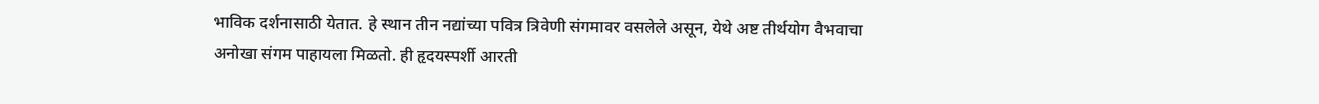भाविक दर्शनासाठी येतात. हे स्थान तीन नद्यांच्या पवित्र त्रिवेणी संगमावर वसलेले असून, येथे अष्ट तीर्थयोग वैभवाचा अनोखा संगम पाहायला मिळतो. ही हृदयस्पर्शी आरती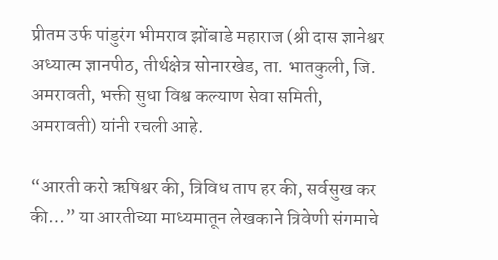प्रीतम उर्फ पांडुरंग भीमराव झोंबाडे महाराज (श्री दास ज्ञानेश्वर अध्यात्म ज्ञानपीठ, तीर्थक्षेत्र सोनारखेड, ता. भातकुली, जि. अमरावती, भक्ती सुधा विश्व कल्याण सेवा समिती, अमरावती) यांनी रचली आहे.

“आरती करो ऋषिश्वर की, त्रिविध ताप हर की, सर्वसुख कर की…” या आरतीच्या माध्यमातून लेखकाने त्रिवेणी संगमाचे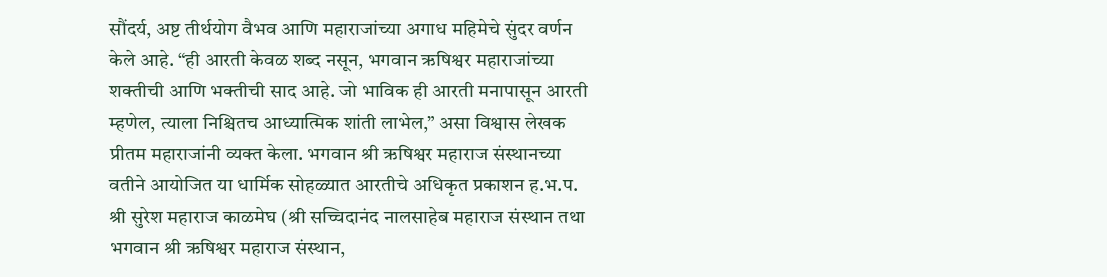सौंदर्य, अष्ट तीर्थयोग वैभव आणि महाराजांच्या अगाध महिमेचे सुंदर वर्णन केले आहे. “ही आरती केवळ शब्द नसून, भगवान ऋषिश्वर महाराजांच्या शक्तीची आणि भक्तीची साद आहे. जो भाविक ही आरती मनापासून आरती म्हणेल, त्याला निश्चितच आध्यात्मिक शांती लाभेल,” असा विश्वास लेखक प्रीतम महाराजांनी व्यक्त केला. भगवान श्री ऋषिश्वर महाराज संस्थानच्या वतीने आयोजित या धार्मिक सोहळ्यात आरतीचे अधिकृत प्रकाशन ह.भ.प. श्री सुरेश महाराज काळमेघ (श्री सच्चिदानंद नालसाहेब महाराज संस्थान तथा भगवान श्री ऋषिश्वर महाराज संस्थान,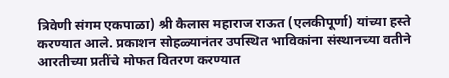त्रिवेणी संगम एकपाळा) श्री कैलास महाराज राऊत (एलकीपूर्णा) यांच्या हस्ते करण्यात आले. प्रकाशन सोहळ्यानंतर उपस्थित भाविकांना संस्थानच्या वतीने आरतीच्या प्रतींचे मोफत वितरण करण्यात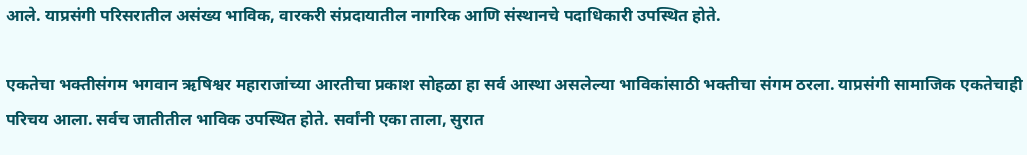आले. याप्रसंगी परिसरातील असंख्य भाविक, वारकरी संप्रदायातील नागरिक आणि संस्थानचे पदाधिकारी उपस्थित होते.

एकतेचा भक्तीसंगम भगवान ऋषिश्वर महाराजांच्या आरतीचा प्रकाश सोहळा हा सर्व आस्था असलेल्या भाविकांसाठी भक्तीचा संगम ठरला. याप्रसंगी सामाजिक एकतेचाही परिचय आला. सर्वच जातीतील भाविक उपस्थित होते. सर्वांनी एका ताला, सुरात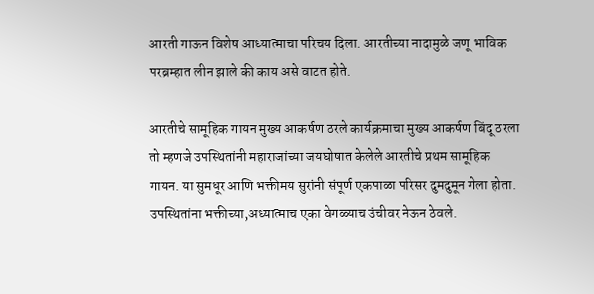आरती गाऊन विशेष आध्यात्माचा परिचय दिला. आरतीच्या नादामुळे जणू भाविक परब्रम्हात लीन झाले की काय असे वाटत होते.

आरतीचे सामूहिक गायन मुख्य आकर्षण ठरले कार्यक्रमाचा मुख्य आकर्षण बिंदू ठरला तो म्हणजे उपस्थितांनी महाराजांच्या जयघोषात केलेले आरतीचे प्रथम सामूहिक गायन. या सुमधूर आणि भक्तीमय सुरांनी संपूर्ण एकपाळा परिसर दुमदुमून गेला होता. उपस्थितांना भक्तीच्या,अध्यात्माच एका वेगळ्याच उंचीवर नेऊन ठेवले.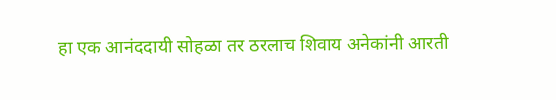हा एक आनंददायी सोहळा तर ठरलाच शिवाय अनेकांनी आरती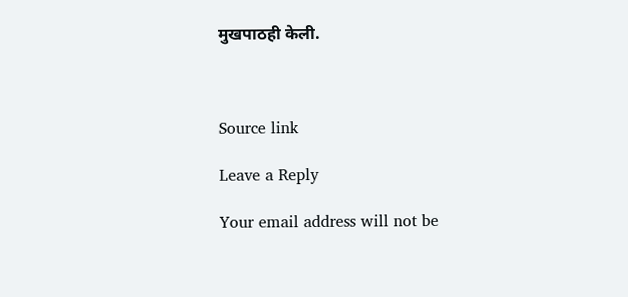मुखपाठही केली.



Source link

Leave a Reply

Your email address will not be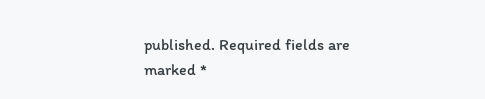published. Required fields are marked *